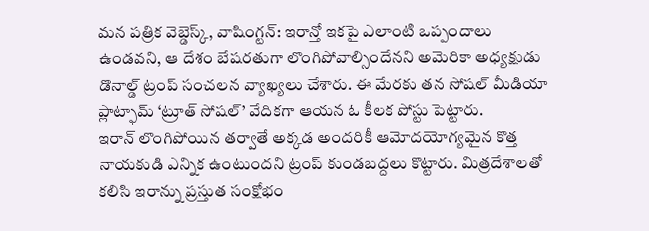మన పత్రిక వెబ్డెస్క్, వాషింగ్టన్: ఇరాన్తో ఇకపై ఎలాంటి ఒప్పందాలు ఉండవని, ఆ దేశం బేషరతుగా లొంగిపోవాల్సిందేనని అమెరికా అధ్యక్షుడు డొనాల్డ్ ట్రంప్ సంచలన వ్యాఖ్యలు చేశారు. ఈ మేరకు తన సోషల్ మీడియా ప్లాట్ఫామ్ ‘ట్రూత్ సోషల్’ వేదికగా ఆయన ఓ కీలక పోస్టు పెట్టారు.
ఇరాన్ లొంగిపోయిన తర్వాతే అక్కడ అందరికీ ఆమోదయోగ్యమైన కొత్త నాయకుడి ఎన్నిక ఉంటుందని ట్రంప్ కుండబద్దలు కొట్టారు. మిత్రదేశాలతో కలిసి ఇరాన్ను ప్రస్తుత సంక్షోభం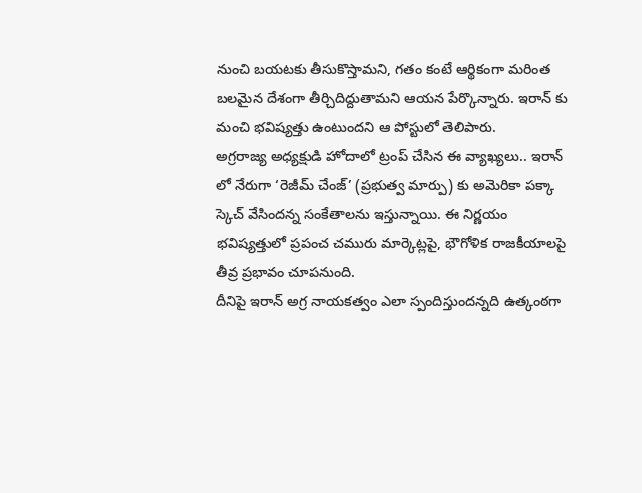నుంచి బయటకు తీసుకొస్తామని, గతం కంటే ఆర్థికంగా మరింత బలమైన దేశంగా తీర్చిదిద్దుతామని ఆయన పేర్కొన్నారు. ఇరాన్ కు మంచి భవిష్యత్తు ఉంటుందని ఆ పోస్టులో తెలిపారు.
అగ్రరాజ్య అధ్యక్షుడి హోదాలో ట్రంప్ చేసిన ఈ వ్యాఖ్యలు.. ఇరాన్ లో నేరుగా ‘రెజీమ్ చేంజ్’ (ప్రభుత్వ మార్పు) కు అమెరికా పక్కా స్కెచ్ వేసిందన్న సంకేతాలను ఇస్తున్నాయి. ఈ నిర్ణయం భవిష్యత్తులో ప్రపంచ చమురు మార్కెట్లపై, భౌగోళిక రాజకీయాలపై తీవ్ర ప్రభావం చూపనుంది.
దీనిపై ఇరాన్ అగ్ర నాయకత్వం ఎలా స్పందిస్తుందన్నది ఉత్కంఠగా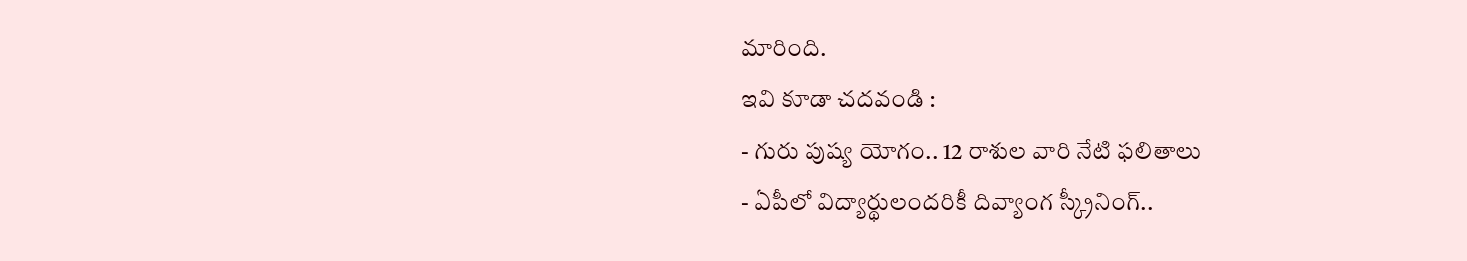మారింది.
ఇవి కూడా చదవండి :
- గురు పుష్య యోగం.. 12 రాశుల వారి నేటి ఫలితాలు
- ఏపీలో విద్యార్థులందరికీ దివ్యాంగ స్క్రీనింగ్..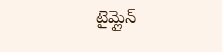టైమ్లైన్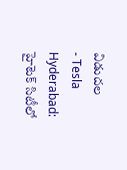విడుదల
- Tesla Hyderabad: హైటెక్ సిటీలో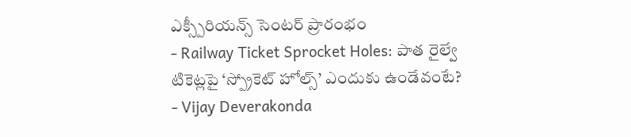ఎక్స్పీరియన్స్ సెంటర్ ప్రారంభం
- Railway Ticket Sprocket Holes: పాత రైల్వే టికెట్లపై ‘స్ప్రోకెట్ హోల్స్’ ఎందుకు ఉండేవంటే?
- Vijay Deverakonda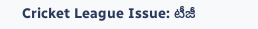Cricket League Issue: టీజీ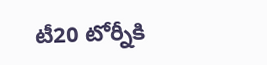టీ20 టోర్నీకి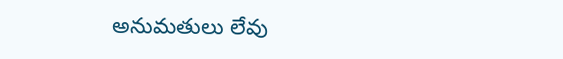అనుమతులు లేవు